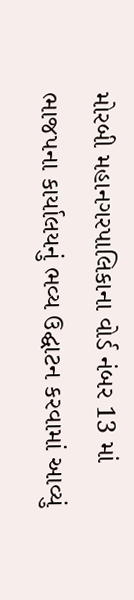મોરબી મહાનગરપાલિકાના વોર્ડ નંબર 13 માં ભાજપના કાર્યાલયનું ભવ્ય ઉદ્ઘાટન કરવામાં આવ્યું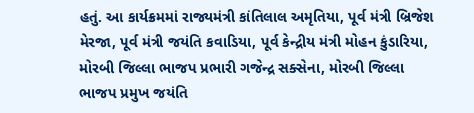હતું. આ કાર્યક્રમમાં રાજ્યમંત્રી કાંતિલાલ અમૃતિયા, પૂર્વ મંત્રી બ્રિજેશ મેરજા, પૂર્વ મંત્રી જયંતિ કવાડિયા, પૂર્વ કેન્દ્રીય મંત્રી મોહન કુંડારિયા, મોરબી જિલ્લા ભાજપ પ્રભારી ગજેન્દ્ર સક્સેના, મોરબી જિલ્લા ભાજપ પ્રમુખ જયંતિ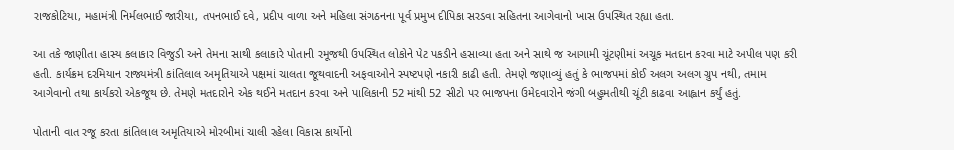રાજકોટિયા, મહામંત્રી નિર્મલભાઈ જારીયા, તપનભાઈ દવે, પ્રદીપ વાળા અને મહિલા સંગઠનના પૂર્વ પ્રમુખ દીપિકા સરડવા સહિતના આગેવાનો ખાસ ઉપસ્થિત રહ્યા હતા.

આ તકે જાણીતા હાસ્ય કલાકાર વિજુડી અને તેમના સાથી કલાકારે પોતાની રમૂજથી ઉપસ્થિત લોકોને પેટ પકડીને હસાવ્યા હતા અને સાથે જ આગામી ચૂંટણીમાં અચૂક મતદાન કરવા માટે અપીલ પણ કરી હતી. કાર્યક્રમ દરમિયાન રાજ્યમંત્રી કાંતિલાલ અમૃતિયાએ પક્ષમાં ચાલતા જૂથવાદની અફવાઓને સ્પષ્ટપણે નકારી કાઢી હતી. તેમણે જણાવ્યું હતું કે ભાજપમાં કોઈ અલગ અલગ ગ્રુપ નથી, તમામ આગેવાનો તથા કાર્યકરો એકજૂથ છે. તેમણે મતદારોને એક થઈને મતદાન કરવા અને પાલિકાની 52 માંથી 52 સીટો પર ભાજપના ઉમેદવારોને જંગી બહુમતીથી ચૂંટી કાઢવા આહ્વાન કર્યું હતું.

પોતાની વાત રજૂ કરતા કાંતિલાલ અમૃતિયાએ મોરબીમાં ચાલી રહેલા વિકાસ કાર્યોનો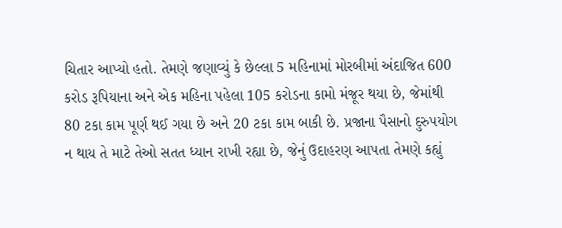ચિતાર આપ્યો હતો. તેમણે જણાવ્યું કે છેલ્લા 5 મહિનામાં મોરબીમાં અંદાજિત 600 કરોડ રૂપિયાના અને એક મહિના પહેલા 105 કરોડના કામો મંજૂર થયા છે, જેમાંથી 80 ટકા કામ પૂર્ણ થઈ ગયા છે અને 20 ટકા કામ બાકી છે. પ્રજાના પૈસાનો દુરુપયોગ ન થાય તે માટે તેઓ સતત ધ્યાન રાખી રહ્યા છે, જેનું ઉદાહરણ આપતા તેમણે કહ્યું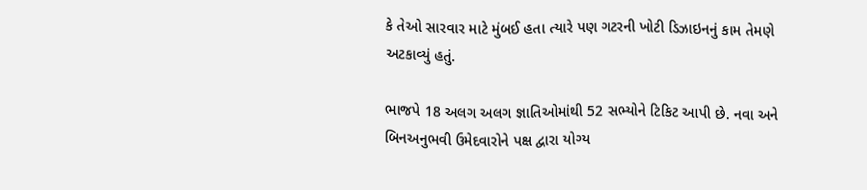કે તેઓ સારવાર માટે મુંબઈ હતા ત્યારે પણ ગટરની ખોટી ડિઝાઇનનું કામ તેમણે અટકાવ્યું હતું.

ભાજપે 18 અલગ અલગ જ્ઞાતિઓમાંથી 52 સભ્યોને ટિકિટ આપી છે. નવા અને બિનઅનુભવી ઉમેદવારોને પક્ષ દ્વારા યોગ્ય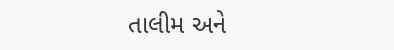તાલીમ અને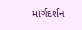માર્ગદર્શન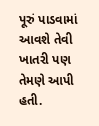પૂરું પાડવામાં આવશે તેવી ખાતરી પણ તેમણે આપી હતી.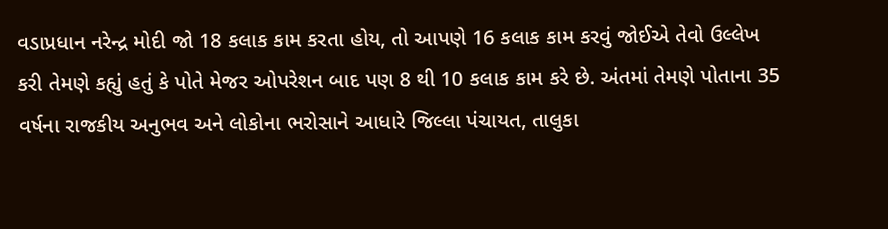વડાપ્રધાન નરેન્દ્ર મોદી જો 18 કલાક કામ કરતા હોય, તો આપણે 16 કલાક કામ કરવું જોઈએ તેવો ઉલ્લેખ કરી તેમણે કહ્યું હતું કે પોતે મેજર ઓપરેશન બાદ પણ 8 થી 10 કલાક કામ કરે છે. અંતમાં તેમણે પોતાના 35 વર્ષના રાજકીય અનુભવ અને લોકોના ભરોસાને આધારે જિલ્લા પંચાયત, તાલુકા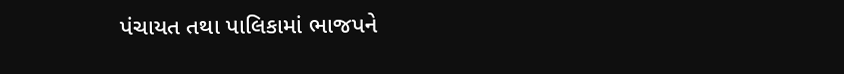પંચાયત તથા પાલિકામાં ભાજપને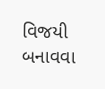વિજયી બનાવવા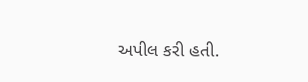અપીલ કરી હતી.